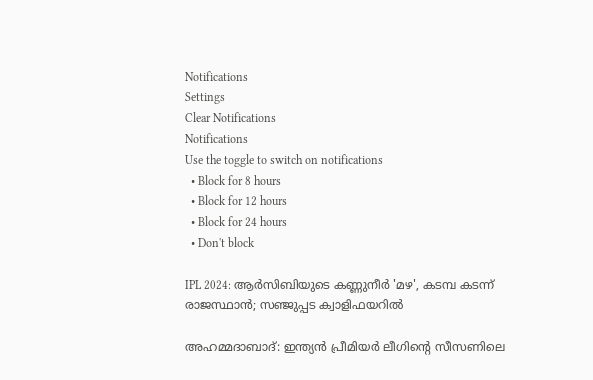Notifications
Settings
Clear Notifications
Notifications
Use the toggle to switch on notifications
  • Block for 8 hours
  • Block for 12 hours
  • Block for 24 hours
  • Don't block

IPL 2024: ആര്‍സിബിയുടെ കണ്ണുനീര്‍ 'മഴ', കടമ്പ കടന്ന് രാജസ്ഥാന്‍; സഞ്ജുപ്പട ക്വാളിഫയറില്‍

അഹമ്മദാബാദ്: ഇന്ത്യന്‍ പ്രീമിയര്‍ ലീഗിന്റെ സീസണിലെ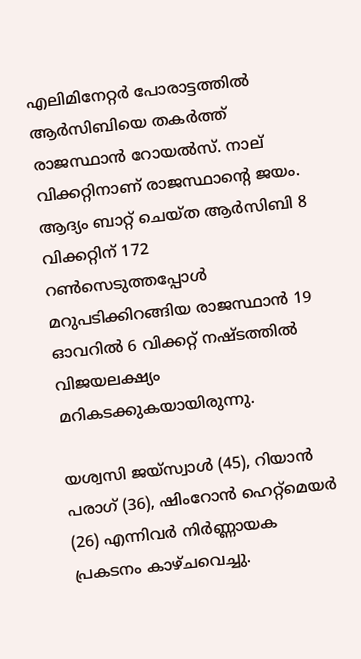എലിമിനേറ്റര്‍ പോരാട്ടത്തില്‍ ആര്‍സിബിയെ തകര്‍ത്ത് രാജസ്ഥാന്‍ റോയല്‍സ്. നാല് വിക്കറ്റിനാണ് രാജസ്ഥാന്റെ ജയം. ആദ്യം ബാറ്റ് ചെയ്ത ആര്‍സിബി 8 വിക്കറ്റിന് 172 റണ്‍സെടുത്തപ്പോള്‍ മറുപടിക്കിറങ്ങിയ രാജസ്ഥാന്‍ 19 ഓവറില്‍ 6 വിക്കറ്റ് നഷ്ടത്തില്‍ വിജയലക്ഷ്യം മറികടക്കുകയായിരുന്നു.

യശ്വസി ജയ്‌സ്വാള്‍ (45), റിയാന്‍ പരാഗ് (36), ഷിംറോന്‍ ഹെറ്റ്‌മെയര്‍ (26) എന്നിവര്‍ നിര്‍ണ്ണായക പ്രകടനം കാഴ്ചവെച്ചു.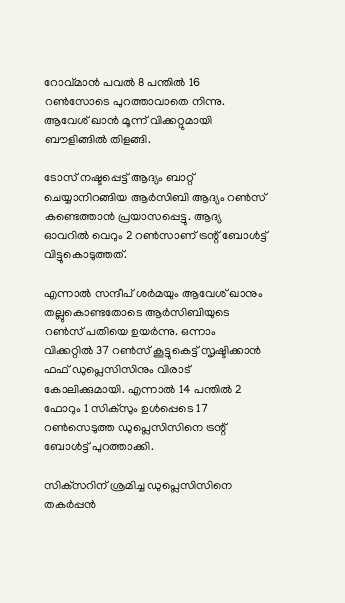റോവ്മാന്‍ പവല്‍ 8 പന്തില്‍ 16 റണ്‍സോടെ പുറത്താവാതെ നിന്നു. ആവേശ് ഖാന്‍ മൂന്ന് വിക്കറ്റുമായി ബൗളിങ്ങില്‍ തിളങ്ങി.

ടോസ് നഷ്ടപ്പെട്ട് ആദ്യം ബാറ്റ് ചെയ്യാനിറങ്ങിയ ആര്‍സിബി ആദ്യം റണ്‍സ് കണ്ടെത്താന്‍ പ്രയാസപ്പെട്ടു. ആദ്യ ഓവറില്‍ വെറും 2 റണ്‍സാണ് ട്രന്റ് ബോള്‍ട്ട് വിട്ടുകൊടുത്തത്.

എന്നാല്‍ സന്ദീപ് ശര്‍മയും ആവേശ് ഖാനും തല്ലുകൊണ്ടതോടെ ആര്‍സിബിയുടെ റണ്‍സ് പതിയെ ഉയര്‍ന്നു. ഒന്നാം വിക്കറ്റില്‍ 37 റണ്‍സ് കൂട്ടുകെട്ട് സൃഷ്ടിക്കാന്‍ ഫഫ് ഡുപ്ലെസിസിനും വിരാട് കോലിക്കുമായി. എന്നാല്‍ 14 പന്തില്‍ 2 ഫോറും 1 സിക്‌സും ഉള്‍പ്പെടെ 17 റണ്‍സെടുത്ത ഡുപ്ലെസിസിനെ ട്രന്റ് ബോള്‍ട്ട് പുറത്താക്കി.

സിക്‌സറിന് ശ്രമിച്ച ഡുപ്ലെസിസിനെ തകര്‍പ്പന്‍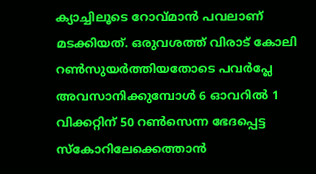ക്യാച്ചിലൂടെ റോവ്മാന്‍ പവലാണ് മടക്കിയത്. ഒരുവശത്ത് വിരാട് കോലി റണ്‍സുയര്‍ത്തിയതോടെ പവര്‍പ്ലേ അവസാനിക്കുമ്പോള്‍ 6 ഓവറില്‍ 1 വിക്കറ്റിന് 50 റണ്‍സെന്ന ഭേദപ്പെട്ട സ്‌കോറിലേക്കെത്താന്‍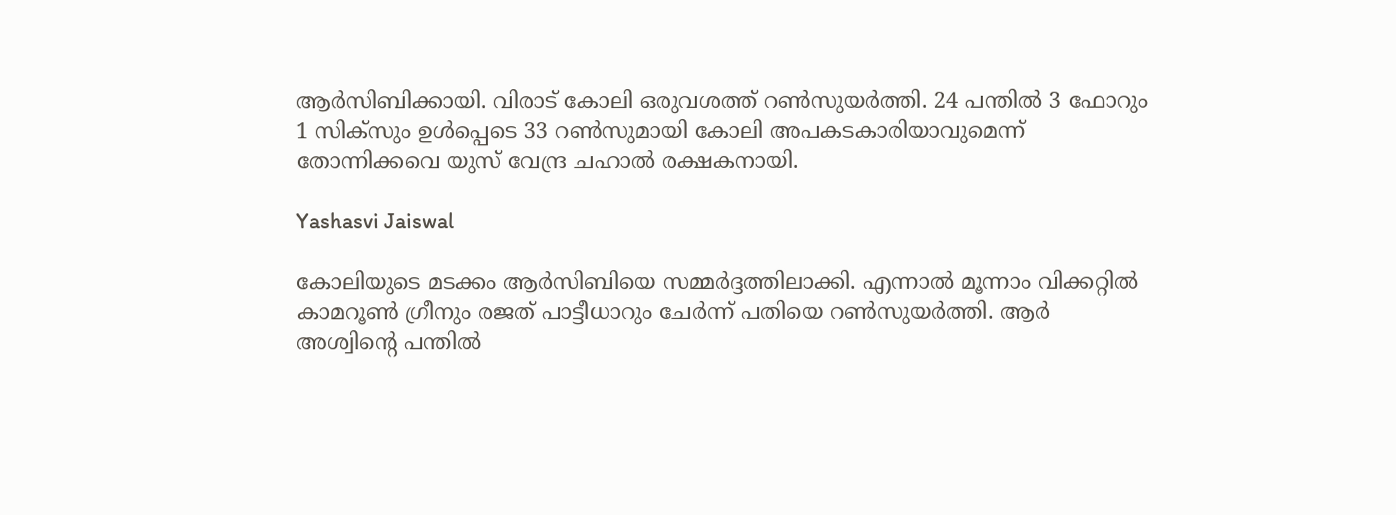ആര്‍സിബിക്കായി. വിരാട് കോലി ഒരുവശത്ത് റണ്‍സുയര്‍ത്തി. 24 പന്തില്‍ 3 ഫോറും 1 സിക്‌സും ഉള്‍പ്പെടെ 33 റണ്‍സുമായി കോലി അപകടകാരിയാവുമെന്ന് തോന്നിക്കവെ യുസ് വേന്ദ്ര ചഹാല്‍ രക്ഷകനായി.

Yashasvi Jaiswal

കോലിയുടെ മടക്കം ആര്‍സിബിയെ സമ്മര്‍ദ്ദത്തിലാക്കി. എന്നാല്‍ മൂന്നാം വിക്കറ്റില്‍ കാമറൂണ്‍ ഗ്രീനും രജത് പാട്ടീധാറും ചേര്‍ന്ന് പതിയെ റണ്‍സുയര്‍ത്തി. ആര്‍ അശ്വിന്റെ പന്തില്‍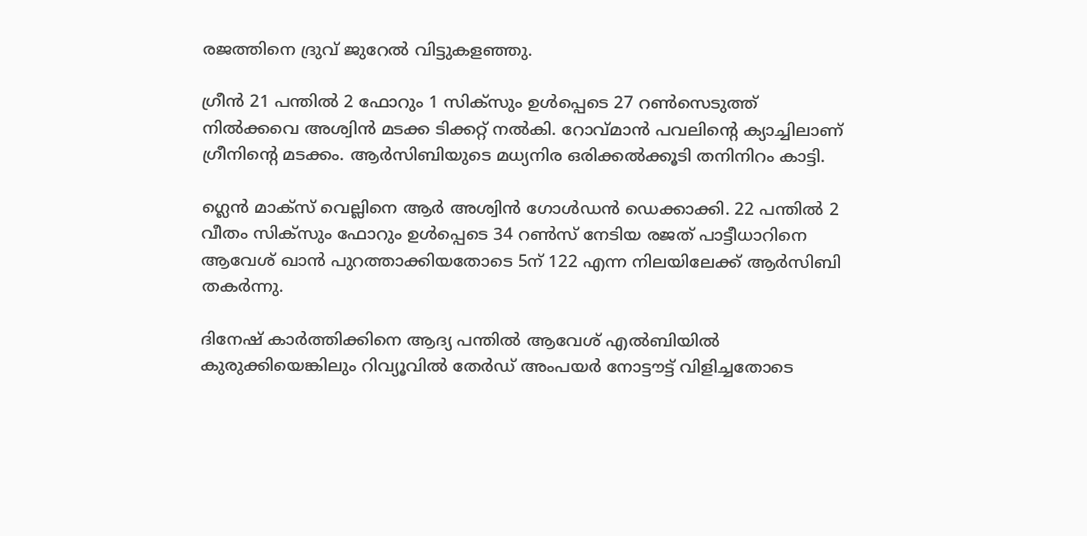രജത്തിനെ ദ്രുവ് ജുറേല്‍ വിട്ടുകളഞ്ഞു.

ഗ്രീന്‍ 21 പന്തില്‍ 2 ഫോറും 1 സിക്‌സും ഉള്‍പ്പെടെ 27 റണ്‍സെടുത്ത് നില്‍ക്കവെ അശ്വിന്‍ മടക്ക ടിക്കറ്റ് നല്‍കി. റോവ്മാന്‍ പവലിന്റെ ക്യാച്ചിലാണ് ഗ്രീനിന്റെ മടക്കം. ആര്‍സിബിയുടെ മധ്യനിര ഒരിക്കല്‍ക്കൂടി തനിനിറം കാട്ടി.

ഗ്ലെന്‍ മാക്‌സ് വെല്ലിനെ ആര്‍ അശ്വിന്‍ ഗോള്‍ഡന്‍ ഡെക്കാക്കി. 22 പന്തില്‍ 2 വീതം സിക്‌സും ഫോറും ഉള്‍പ്പെടെ 34 റണ്‍സ് നേടിയ രജത് പാട്ടീധാറിനെ ആവേശ് ഖാന്‍ പുറത്താക്കിയതോടെ 5ന് 122 എന്ന നിലയിലേക്ക് ആര്‍സിബി തകര്‍ന്നു.

ദിനേഷ് കാര്‍ത്തിക്കിനെ ആദ്യ പന്തില്‍ ആവേശ് എല്‍ബിയില്‍ കുരുക്കിയെങ്കിലും റിവ്യൂവില്‍ തേര്‍ഡ് അംപയര്‍ നോട്ടൗട്ട് വിളിച്ചതോടെ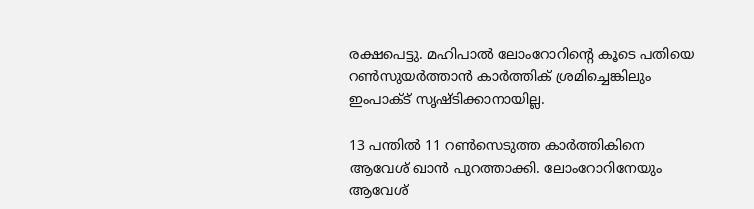രക്ഷപെട്ടു. മഹിപാല്‍ ലോംറോറിന്റെ കൂടെ പതിയെ റണ്‍സുയര്‍ത്താന്‍ കാര്‍ത്തിക് ശ്രമിച്ചെങ്കിലും ഇംപാക്ട് സൃഷ്ടിക്കാനായില്ല.

13 പന്തില്‍ 11 റണ്‍സെടുത്ത കാര്‍ത്തികിനെ ആവേശ് ഖാന്‍ പുറത്താക്കി. ലോംറോറിനേയും ആവേശ്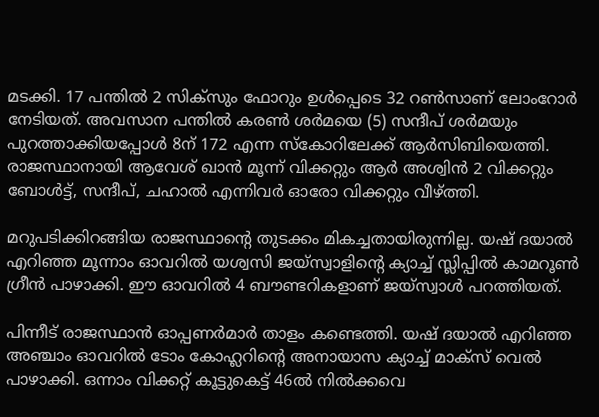മടക്കി. 17 പന്തില്‍ 2 സിക്‌സും ഫോറും ഉള്‍പ്പെടെ 32 റണ്‍സാണ് ലോംറോര്‍ നേടിയത്. അവസാന പന്തില്‍ കരണ്‍ ശര്‍മയെ (5) സന്ദീപ് ശര്‍മയും പുറത്താക്കിയപ്പോള്‍ 8ന് 172 എന്ന സ്‌കോറിലേക്ക് ആര്‍സിബിയെത്തി. രാജസ്ഥാനായി ആവേശ് ഖാന്‍ മൂന്ന് വിക്കറ്റും ആര്‍ അശ്വിന്‍ 2 വിക്കറ്റും ബോള്‍ട്ട്, സന്ദീപ്, ചഹാല്‍ എന്നിവര്‍ ഓരോ വിക്കറ്റും വീഴ്ത്തി.

മറുപടിക്കിറങ്ങിയ രാജസ്ഥാന്റെ തുടക്കം മികച്ചതായിരുന്നില്ല. യഷ് ദയാല്‍ എറിഞ്ഞ മൂന്നാം ഓവറില്‍ യശ്വസി ജയ്‌സ്വാളിന്റെ ക്യാച്ച് സ്ലിപ്പില്‍ കാമറൂണ്‍ ഗ്രീന്‍ പാഴാക്കി. ഈ ഓവറില്‍ 4 ബൗണ്ടറികളാണ് ജയ്‌സ്വാള്‍ പറത്തിയത്.

പിന്നീട് രാജസ്ഥാന്‍ ഓപ്പണര്‍മാര്‍ താളം കണ്ടെത്തി. യഷ് ദയാല്‍ എറിഞ്ഞ അഞ്ചാം ഓവറില്‍ ടോം കോഹ്ലറിന്റെ അനായാസ ക്യാച്ച് മാക്‌സ് വെല്‍ പാഴാക്കി. ഒന്നാം വിക്കറ്റ് കൂട്ടുകെട്ട് 46ല്‍ നില്‍ക്കവെ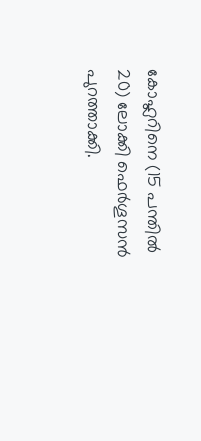കോഹ്ലറിനെ (15 പന്തില്‍ 20) ലോക്കി ഫെര്‍ഗൂസന്‍ പുറത്താക്കി.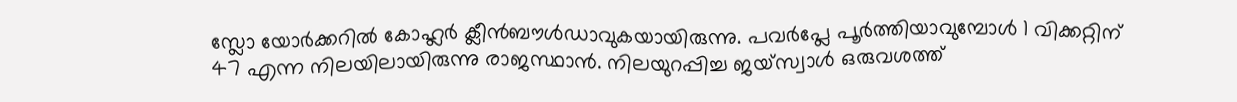സ്ലോ യോര്‍ക്കറില്‍ കോഹ്ലര്‍ ക്ലീന്‍ബൗള്‍ഡാവുകയായിരുന്നു. പവര്‍പ്ലേ പൂര്‍ത്തിയാവുമ്പോള്‍ 1 വിക്കറ്റിന് 47 എന്ന നിലയിലായിരുന്നു രാജസ്ഥാന്‍. നിലയുറപ്പിച്ച ജയ്‌സ്വാള്‍ ഒരുവശത്ത്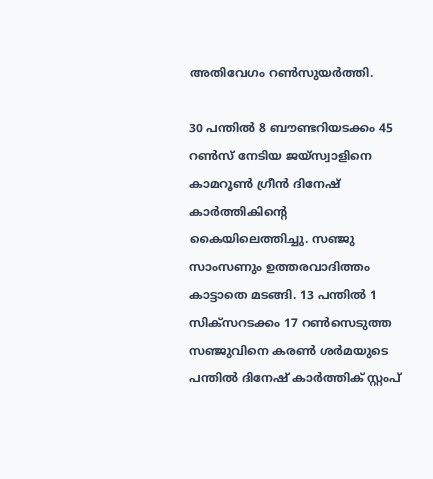അതിവേഗം റണ്‍സുയര്‍ത്തി.

30 പന്തില്‍ 8 ബൗണ്ടറിയടക്കം 45 റണ്‍സ് നേടിയ ജയ്‌സ്വാളിനെ കാമറൂണ്‍ ഗ്രീന്‍ ദിനേഷ് കാര്‍ത്തികിന്റെ കൈയിലെത്തിച്ചു. സഞ്ജു സാംസണും ഉത്തരവാദിത്തം കാട്ടാതെ മടങ്ങി. 13 പന്തില്‍ 1 സിക്‌സറടക്കം 17 റണ്‍സെടുത്ത സഞ്ജുവിനെ കരണ്‍ ശര്‍മയുടെ പന്തില്‍ ദിനേഷ് കാര്‍ത്തിക് സ്റ്റംപ്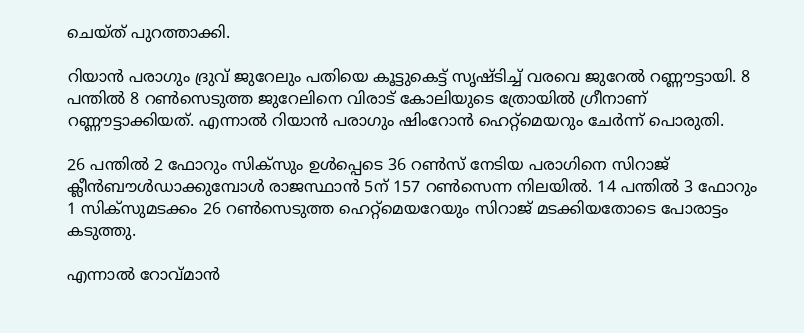ചെയ്ത് പുറത്താക്കി.

റിയാന്‍ പരാഗും ദ്രുവ് ജുറേലും പതിയെ കൂട്ടുകെട്ട് സൃഷ്ടിച്ച് വരവെ ജുറേല്‍ റണ്ണൗട്ടായി. 8 പന്തില്‍ 8 റണ്‍സെടുത്ത ജുറേലിനെ വിരാട് കോലിയുടെ ത്രോയില്‍ ഗ്രീനാണ് റണ്ണൗട്ടാക്കിയത്. എന്നാല്‍ റിയാന്‍ പരാഗും ഷിംറോന്‍ ഹെറ്റ്‌മെയറും ചേര്‍ന്ന് പൊരുതി.

26 പന്തില്‍ 2 ഫോറും സിക്‌സും ഉള്‍പ്പെടെ 36 റണ്‍സ് നേടിയ പരാഗിനെ സിറാജ് ക്ലീന്‍ബൗള്‍ഡാക്കുമ്പോള്‍ രാജസ്ഥാന്‍ 5ന് 157 റണ്‍സെന്ന നിലയില്‍. 14 പന്തില്‍ 3 ഫോറും 1 സിക്‌സുമടക്കം 26 റണ്‍സെടുത്ത ഹെറ്റ്‌മെയറേയും സിറാജ് മടക്കിയതോടെ പോരാട്ടം കടുത്തു.

എന്നാല്‍ റോവ്മാന്‍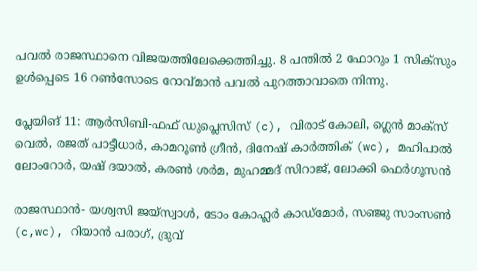പവല്‍ രാജസ്ഥാനെ വിജയത്തിലേക്കെത്തിച്ചു. 8 പന്തില്‍ 2 ഫോറും 1 സിക്‌സും ഉള്‍പ്പെടെ 16 റണ്‍സോടെ റോവ്മാന്‍ പവല്‍ പുറത്താവാതെ നിന്നു.

പ്ലേയിങ് 11: ആര്‍സിബി-ഫഫ് ഡുപ്ലെസിസ് (c), വിരാട് കോലി, ഗ്ലെന്‍ മാക്‌സ് വെല്‍, രജത് പാട്ടീധാര്‍, കാമറൂണ്‍ ഗ്രീന്‍, ദിനേഷ് കാര്‍ത്തിക് (wc), മഹിപാല്‍ ലോംറോര്‍, യഷ് ദയാല്‍, കരണ്‍ ശര്‍മ, മുഹമ്മദ് സിറാജ്, ലോക്കി ഫെര്‍ഗൂസന്‍

രാജസ്ഥാന്‍- യശ്വസി ജയ്‌സ്വാള്‍, ടോം കോഹ്ലര്‍ കാഡ്‌മോര്‍, സഞ്ജു സാംസണ്‍ (c,wc), റിയാന്‍ പരാഗ്, ദ്രുവ്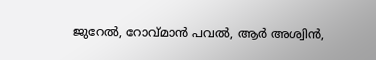ജുറേല്‍, റോവ്മാന്‍ പവല്‍, ആര്‍ അശ്വിന്‍,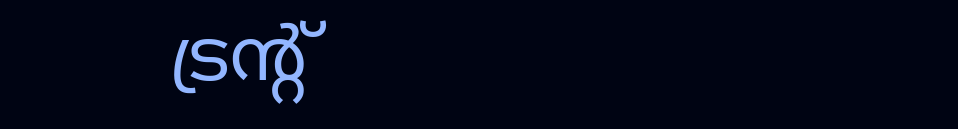ട്രന്റ്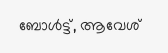ബോള്‍ട്ട്, ആവേശ്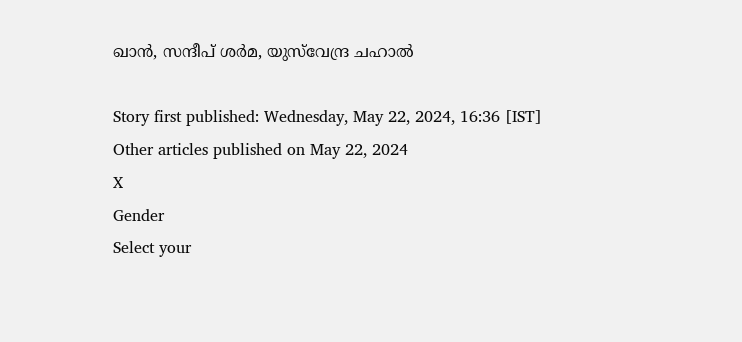ഖാന്‍, സന്ദീപ് ശര്‍മ, യുസ്‌വേന്ദ്ര ചഹാല്‍

Story first published: Wednesday, May 22, 2024, 16:36 [IST]
Other articles published on May 22, 2024
X
Gender
Select your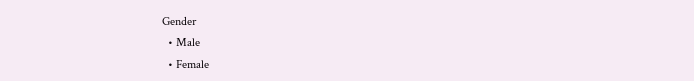Gender
  • Male
  • Female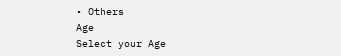• Others
Age
Select your Age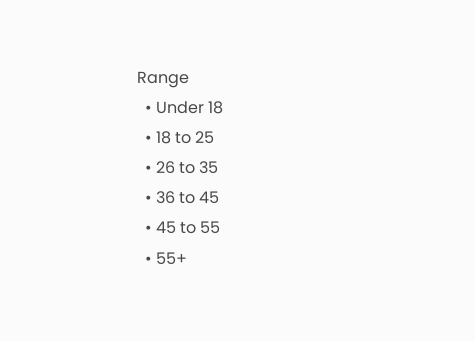Range
  • Under 18
  • 18 to 25
  • 26 to 35
  • 36 to 45
  • 45 to 55
  • 55+